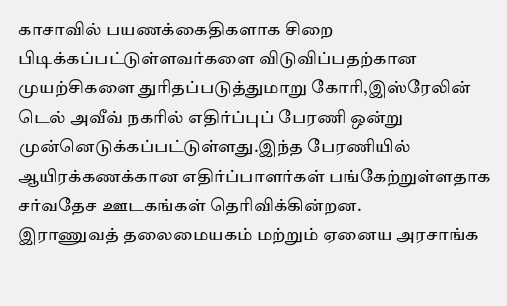காசாவில் பயணக்கைதிகளாக சிறை பிடிக்கப்பட்டுள்ளவர்களை விடுவிப்பதற்கான முயற்சிகளை துரிதப்படுத்துமாறு கோரி,இஸ்ரேலின் டெல் அவீவ் நகரில் எதிர்ப்புப் பேரணி ஒன்று முன்னெடுக்கப்பட்டுள்ளது.இந்த பேரணியில் ஆயிரக்கணக்கான எதிர்ப்பாளர்கள் பங்கேற்றுள்ளதாக சர்வதேச ஊடகங்கள் தெரிவிக்கின்றன.
இராணுவத் தலைமையகம் மற்றும் ஏனைய அரசாங்க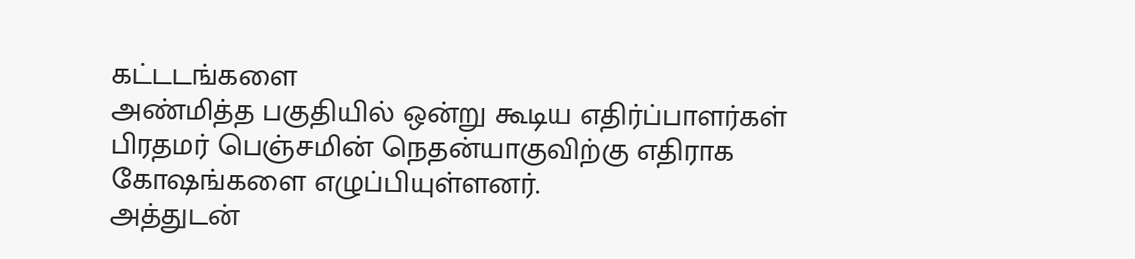கட்டடங்களை
அண்மித்த பகுதியில் ஒன்று கூடிய எதிர்ப்பாளர்கள் பிரதமர் பெஞ்சமின் நெதன்யாகுவிற்கு எதிராக கோஷங்களை எழுப்பியுள்ளனர்.
அத்துடன்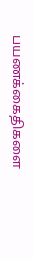பயணக்கைதிகளை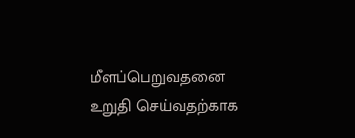மீளப்பெறுவதனை உறுதி செய்வதற்காக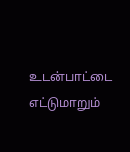உடன்பாட்டை எட்டுமாறும்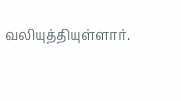வலியுத்தியுள்ளார்.